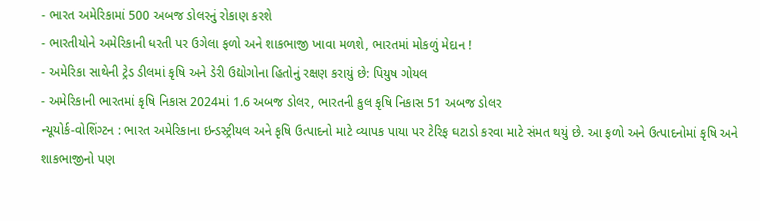- ભારત અમેરિકામાં 500 અબજ ડોલરનું રોકાણ કરશે
- ભારતીયોને અમેરિકાની ધરતી પર ઉગેલા ફળો અને શાકભાજી ખાવા મળશે, ભારતમાં મોકળું મેદાન !
- અમેરિકા સાથેની ટ્રેડ ડીલમાં કૃષિ અને ડેરી ઉદ્યોગોના હિતોનું રક્ષણ કરાયું છે: પિયુષ ગોયલ
- અમેરિકાની ભારતમાં કૃષિ નિકાસ 2024માં 1.6 અબજ ડોલર, ભારતની કુલ કૃષિ નિકાસ 51 અબજ ડોલર
ન્યૂયોર્ક-વોશિંગ્ટન : ભારત અમેરિકાના ઇન્ડસ્ટ્રીયલ અને કૃષિ ઉત્પાદનો માટે વ્યાપક પાયા પર ટેરિફ ઘટાડો કરવા માટે સંમત થયું છે. આ ફળો અને ઉત્પાદનોમાં કૃષિ અને શાકભાજીનો પણ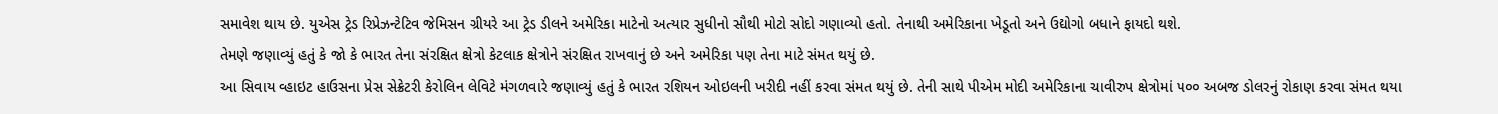સમાવેશ થાય છે. યુએસ ટ્રેડ રિપ્રેઝન્ટેટિવ જેમિસન ગ્રીયરે આ ટ્રેડ ડીલને અમેરિકા માટેનો અત્યાર સુધીનો સૌથી મોટો સોદો ગણાવ્યો હતો. તેનાથી અમેરિકાના ખેડૂતો અને ઉદ્યોગો બધાને ફાયદો થશે.
તેમણે જણાવ્યું હતું કે જો કે ભારત તેના સંરક્ષિત ક્ષેત્રો કેટલાક ક્ષેત્રોને સંરક્ષિત રાખવાનું છે અને અમેરિકા પણ તેના માટે સંમત થયું છે.
આ સિવાય વ્હાઇટ હાઉસના પ્રેસ સેક્રેટરી કેરોલિન લેવિટે મંગળવારે જણાવ્યું હતું કે ભારત રશિયન ઓઇલની ખરીદી નહીં કરવા સંમત થયું છે. તેની સાથે પીએમ મોદી અમેરિકાના ચાવીરુપ ક્ષેત્રોમાં ૫૦૦ અબજ ડોલરનું રોકાણ કરવા સંમત થયા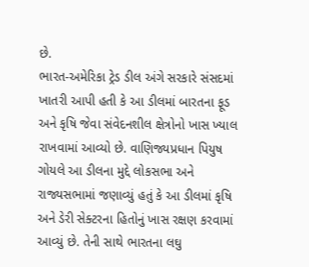છે.
ભારત-અમેરિકા ટ્રેડ ડીલ અંગે સરકારે સંસદમાં ખાતરી આપી હતી કે આ ડીલમાં બારતના ફૂડ અને કૃષિ જેવા સંવેદનશીલ ક્ષેત્રોનો ખાસ ખ્યાલ રાખવામાં આવ્યો છે. વાણિજ્યપ્રધાન પિયુષ ગોયલે આ ડીલના મુદ્દે લોકસભા અને રાજ્યસભામાં જણાવ્યું હતું કે આ ડીલમાં કૃષિ અને ડેરી સેક્ટરના હિતોનું ખાસ રક્ષણ કરવામાં આવ્યું છે. તેની સાથે ભારતના લઘુ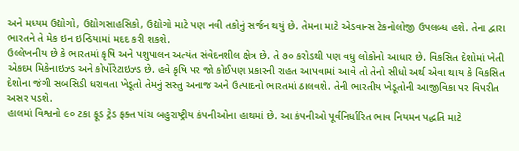અને મધ્યમ ઉદ્યોગો, ઉદ્યોગસાહસિકો, ઉદ્યોગો માટે પણ નવી તકોનું સર્જન થયું છે. તેમના માટે એડવાન્સ ટેકનોલોજી ઉપલબ્ધ હશે. તેના દ્વારા ભારતને તે મેક ઇન ઇન્ડિયામાં મદદ કરી શકશે.
ઉલ્લેખનીય છે કે ભારતમાં કૃષિ અને પશુપાલન અત્યંત સંવેદનશીલ ક્ષેત્ર છે. તે ૭૦ કરોડથી પણ વધુ લોકોનો આધાર છે. વિકસિત દેશોમાં ખેતી એકદમ મિકેનાઇઝ્ડ અને કોર્પોરેટાઇઝ્ડ છે. હવે કૃષિ પર જો કોઈપણ પ્રકારની રાહત આપવામાં આવે તો તેનો સીધો અર્થ એવા થાય કે વિકસિત દેશોના જંગી સબસિડી ધરાવતા ખેડૂતો તેમનું સસ્તુ અનાજ અને ઉત્પાદનો ભારતમાં ઠાલવશે. તેની ભારતીય ખેડૂતોની આજીવિકા પર વિપરીત અસર પડશે.
હાલમાં વિશ્વનો ૯૦ ટકા ફૂડ ટ્રેડ ફક્ત પાંચ બહુરાષ્ટ્રીય કંપનીઓના હાથમાં છે. આ કંપનીઓ પૂર્વનિર્ધારિત ભાવ નિયમન પદ્ધતિ માટે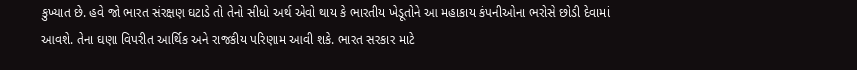કુખ્યાત છે. હવે જો ભારત સંરક્ષણ ઘટાડે તો તેનો સીધો અર્થ એવો થાય કે ભારતીય ખેડૂતોને આ મહાકાય કંપનીઓના ભરોસે છોડી દેવામાં આવશે. તેના ઘણા વિપરીત આર્થિક અને રાજકીય પરિણામ આવી શકે. ભારત સરકાર માટે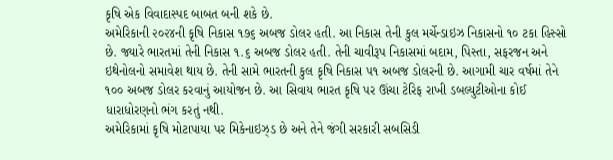કૃષિ એક વિવાદાસ્પદ બાબત બની શકે છે.
અમેરિકાની ૨૦૨૪ની કૃષિ નિકાસ ૧૭૬ અબજ ડોલર હતી. આ નિકાસ તેની કુલ મર્ચેન્ડાઇઝ નિકાસનો ૧૦ ટકા હિસ્સો છે. જ્યારે ભારતમાં તેની નિકાસ ૧.૬ અબજ ડોલર હતી. તેની ચાવીરૂપ નિકાસમાં બદામ, પિસ્તા, સફરજન અને ઇથેનોલનો સમાવેશ થાય છે. તેની સામે ભારતની કુલ કૃષિ નિકાસ ૫૧ અબજ ડોલરની છે. આગામી ચાર વર્ષમાં તેને ૧૦૦ અબજ ડોલર કરવાનું આયોજન છે. આ સિવાય ભારત કૃષિ પર ઊંચા ટેરિફ રાખી ડબલ્યુટીઓના કોઈ ધારાધોરણનો ભંગ કરતું નથી.
અમેરિકામાં કૃષિ મોટાપાયા પર મિકેનાઇઝ્ડ છે અને તેને જંગી સરકારી સબસિડી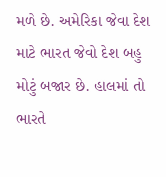મળે છે. અમેરિકા જેવા દેશ માટે ભારત જેવો દેશ બહુ મોટું બજાર છે. હાલમાં તો ભારતે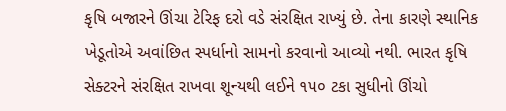કૃષિ બજારને ઊંચા ટેરિફ દરો વડે સંરક્ષિત રાખ્યું છે. તેના કારણે સ્થાનિક ખેડૂતોએ અવાંછિત સ્પર્ધાનો સામનો કરવાનો આવ્યો નથી. ભારત કૃષિ સેક્ટરને સંરક્ષિત રાખવા શૂન્યથી લઈને ૧૫૦ ટકા સુધીનો ઊંચો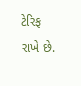ટેરિફ રાખે છે.